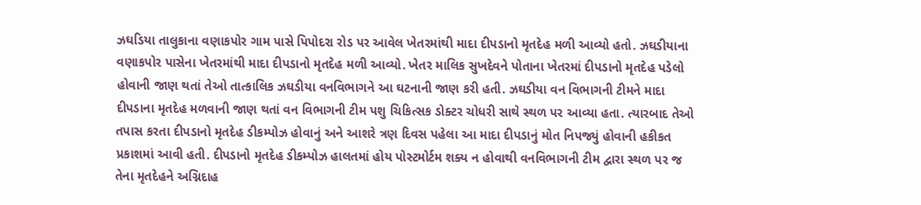ઝઘડિયા તાલુકાના વણાકપોર ગામ પાસે પિપોદરા રોડ પર આવેલ ખેતરમાંથી માદા દીપડાનો મૃતદેહ મળી આવ્યો હતો. ઝઘડીયાના વણાકપોર પાસેના ખેતરમાંથી માદા દીપડાનો મૃતદેહ મળી આવ્યો. ખેતર માલિક સુખદેવને પોતાના ખેતરમાં દીપડાનો મૃતદેહ પડેલો હોવાની જાણ થતાં તેઓ તાત્કાલિક ઝઘડીયા વનવિભાગને આ ઘટનાની જાણ કરી હતી. ઝઘડીયા વન વિભાગની ટીમને માદા દીપડાના મૃતદેહ મળવાની જાણ થતાં વન વિભાગની ટીમ પશુ ચિકિત્સક ડોક્ટર ચોધરી સાથે સ્થળ પર આવ્યા હતા. ત્યારબાદ તેઓ તપાસ કરતા દીપડાનો મૃતદેહ ડીકમ્પોઝ હોવાનું અને આશરે ત્રણ દિવસ પહેલા આ માદા દીપડાનું મોત નિપજ્યું હોવાની હકીકત પ્રકાશમાં આવી હતી. દીપડાનો મૃતદેહ ડીકમ્પોઝ હાલતમાં હોય પોસ્ટમોર્ટમ શક્ય ન હોવાથી વનવિભાગની ટીમ દ્વારા સ્થળ પર જ તેના મૃતદેહને અગ્નિદાહ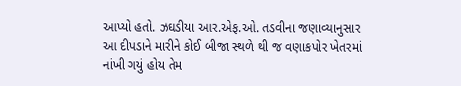આપ્યો હતો. ઝઘડીયા આર.એફ.ઓ. તડવીના જણાવ્યાનુસાર આ દીપડાને મારીને કોઈ બીજા સ્થળે થી જ વણાકપોર ખેતરમાં નાંખી ગયું હોય તેમ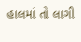હાલમાં તો લાગી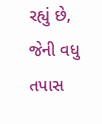રહ્યું છે, જેની વધુ તપાસ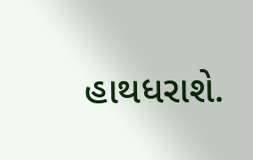હાથધરાશે.